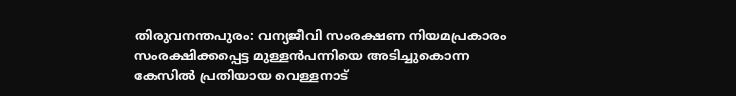തിരുവനന്തപുരം: വന്യജീവി സംരക്ഷണ നിയമപ്രകാരം സംരക്ഷിക്കപ്പെട്ട മുള്ളൻപന്നിയെ അടിച്ചുകൊന്ന കേസിൽ പ്രതിയായ വെള്ളനാട്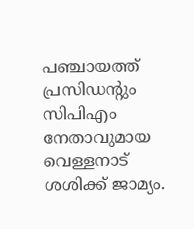പഞ്ചായത്ത് പ്രസിഡന്റും സിപിഎം നേതാവുമായ വെള്ളനാട് ശശിക്ക് ജാമ്യം.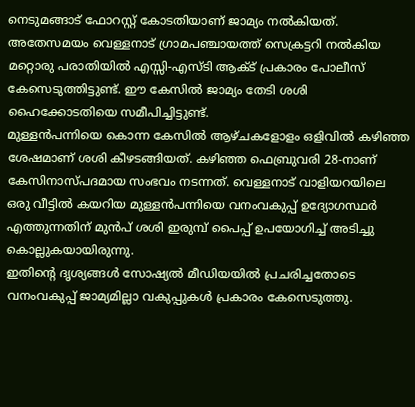നെടുമങ്ങാട് ഫോറസ്റ്റ് കോടതിയാണ് ജാമ്യം നൽകിയത്.
അതേസമയം വെള്ളനാട് ഗ്രാമപഞ്ചായത്ത് സെക്രട്ടറി നൽകിയ മറ്റൊരു പരാതിയിൽ എസ്സി-എസ്ടി ആക്ട് പ്രകാരം പോലീസ് കേസെടുത്തിട്ടുണ്ട്. ഈ കേസിൽ ജാമ്യം തേടി ശശി ഹൈക്കോടതിയെ സമീപിച്ചിട്ടുണ്ട്.
മുള്ളൻപന്നിയെ കൊന്ന കേസിൽ ആഴ്ചകളോളം ഒളിവിൽ കഴിഞ്ഞ ശേഷമാണ് ശശി കീഴടങ്ങിയത്. കഴിഞ്ഞ ഫെബ്രുവരി 28-നാണ് കേസിനാസ്പദമായ സംഭവം നടന്നത്. വെള്ളനാട് വാളിയറയിലെ ഒരു വീട്ടിൽ കയറിയ മുള്ളൻപന്നിയെ വനംവകുപ്പ് ഉദ്യോഗസ്ഥർ എത്തുന്നതിന് മുൻപ് ശശി ഇരുമ്പ് പൈപ്പ് ഉപയോഗിച്ച് അടിച്ചു കൊല്ലുകയായിരുന്നു.
ഇതിന്റെ ദൃശ്യങ്ങൾ സോഷ്യൽ മീഡിയയിൽ പ്രചരിച്ചതോടെ വനംവകുപ്പ് ജാമ്യമില്ലാ വകുപ്പുകൾ പ്രകാരം കേസെടുത്തു.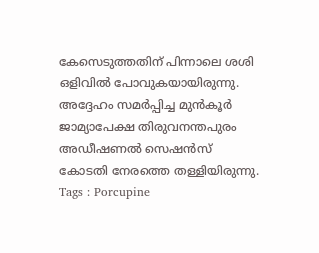കേസെടുത്തതിന് പിന്നാലെ ശശി ഒളിവിൽ പോവുകയായിരുന്നു. അദ്ദേഹം സമർപ്പിച്ച മുൻകൂർ ജാമ്യാപേക്ഷ തിരുവനന്തപുരം അഡീഷണൽ സെഷൻസ് കോടതി നേരത്തെ തള്ളിയിരുന്നു.
Tags : Porcupine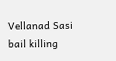Vellanad Sasi bail killing